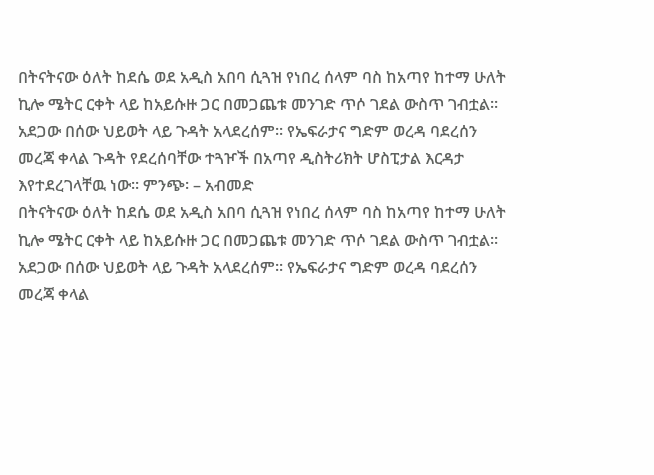በትናትናው ዕለት ከደሴ ወደ አዲስ አበባ ሲጓዝ የነበረ ሰላም ባስ ከአጣየ ከተማ ሁለት ኪሎ ሜትር ርቀት ላይ ከአይሱዙ ጋር በመጋጨቱ መንገድ ጥሶ ገደል ውስጥ ገብቷል፡፡ አደጋው በሰው ህይወት ላይ ጉዳት አላደረሰም፡፡ የኤፍራታና ግድም ወረዳ ባደረሰን መረጃ ቀላል ጉዳት የደረሰባቸው ተጓዦች በአጣየ ዲስትሪክት ሆስፒታል እርዳታ እየተደረገላቸዉ ነው፡፡ ምንጭ፡ – አብመድ
በትናትናው ዕለት ከደሴ ወደ አዲስ አበባ ሲጓዝ የነበረ ሰላም ባስ ከአጣየ ከተማ ሁለት ኪሎ ሜትር ርቀት ላይ ከአይሱዙ ጋር በመጋጨቱ መንገድ ጥሶ ገደል ውስጥ ገብቷል፡፡ አደጋው በሰው ህይወት ላይ ጉዳት አላደረሰም፡፡ የኤፍራታና ግድም ወረዳ ባደረሰን መረጃ ቀላል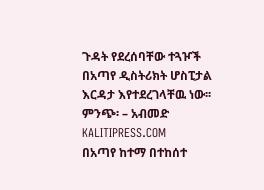ጉዳት የደረሰባቸው ተጓዦች በአጣየ ዲስትሪክት ሆስፒታል እርዳታ እየተደረገላቸዉ ነው፡፡ ምንጭ፡ – አብመድ
KALITIPRESS.COM
በአጣየ ከተማ በተከሰተ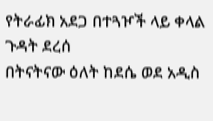የትራፊክ አደጋ በተጓዦች ላይ ቀላል ጉዳት ደረሰ
በትናትናው ዕለት ከደሴ ወደ አዲስ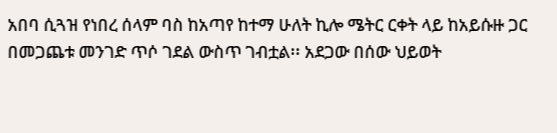አበባ ሲጓዝ የነበረ ሰላም ባስ ከአጣየ ከተማ ሁለት ኪሎ ሜትር ርቀት ላይ ከአይሱዙ ጋር በመጋጨቱ መንገድ ጥሶ ገደል ውስጥ ገብቷል፡፡ አደጋው በሰው ህይወት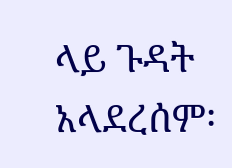ላይ ጉዳት አላደረሰም፡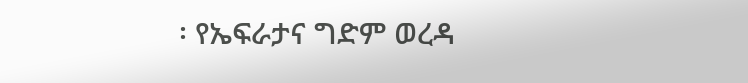፡ የኤፍራታና ግድም ወረዳ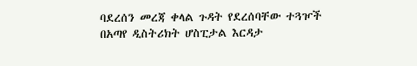ባደረሰን መረጃ ቀላል ጉዳት የደረሰባቸው ተጓዦች በአጣየ ዲስትሪክት ሆስፒታል እርዳታ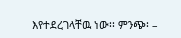እየተደረገላቸዉ ነው፡፡ ምንጭ፡ –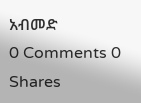አብመድ
0 Comments 0 Shares